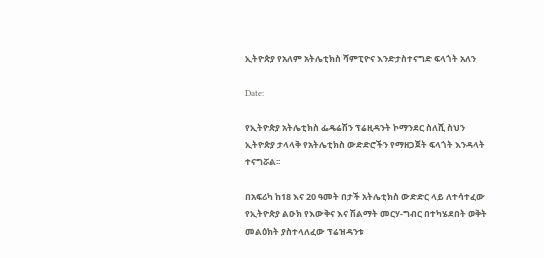ኢትዮጵያ የአለም አትሌቲክስ ሻምፒዮና እንድታስተናግድ ፍላጎት አለን

Date:

የኢትዮጵያ አትሌቲክስ ፌዴሬሽን ፕሬዚዳንት ኮማንደር ስለሺ ስህን ኢትዮጵያ ታላላቅ የአትሌቲክስ ውድድሮችን የማዘጋጀት ፍላጎት እንዳላት ተናግሯል፡፡

በአፍሪካ ከ18 እና 20 ዓመት በታች አትሌቲክስ ውድድር ላይ ለተሳተፈው የኢትዮጵያ ልዑክ የእውቅና እና ሽልማት መርሃ-ግብር በተካሄደበት ወቅት መልዕክት ያስተላለፈው ፕሬዝዳንቱ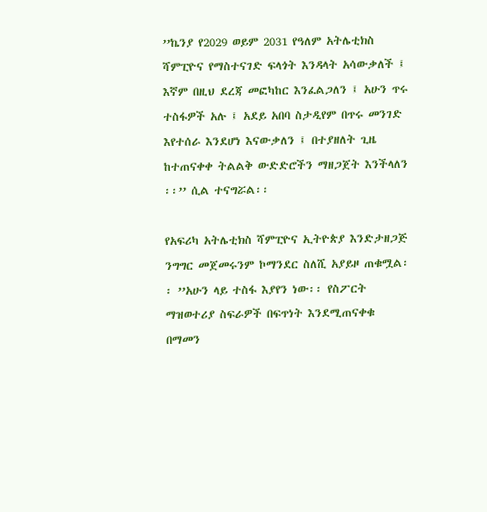’’ኬንያ የ2029 ወይም 2031 የዓለም አትሌቲክስ ሻምፒዮና የማስተናገድ ፍላጎት እንዳላት አሳውቃለች ፤ እኛም በዚህ ደረጃ መፎካከር እንፈልጋለን ፤ አሁን ጥሩ ተስፋዎች አሉ ፤ አደይ አበባ ስታዲየም በጥሩ መንገድ እየተሰራ እንደሆነ እናውቃለን ፤ በተያዘለት ጊዜ ከተጠናቀቀ ትልልቅ ውድድሮችን ማዘጋጀት እንችላለን ፡፡’’ ሲል ተናግሯል፡፡

የአፍሪካ አትሌቲክስ ሻምፒዮና ኢትዮጵያ እንድታዘጋጅ ንግግር መጀመሩንም ኮማንደር ስለሺ አያይዞ ጠቁሟል፡፡ ’’አሁን ላይ ተስፋ እያየን ነው፡፡ የስፖርት ማዝወተሪያ ስፍራዎች በፍጥነት እንደሚጠናቀቁ በማመን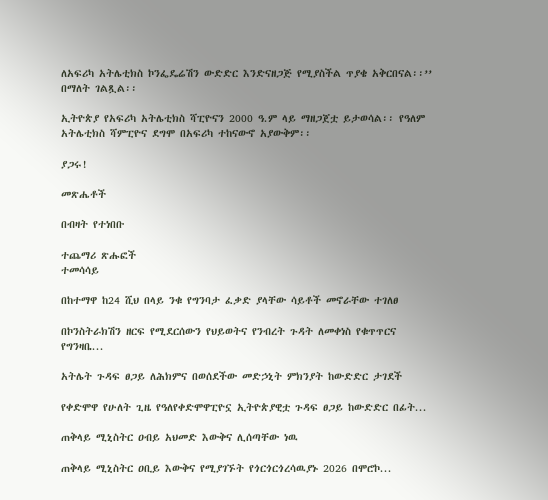ለአፍሪካ አትሌቲክስ ኮንፌዴሬሽን ውድድር እንድናዘጋጅ የሚያስችል ጥያቄ አቅርበናል፡፡’’ በማለት ገልጿል፡፡

ኢትዮጵያ የአፍሪካ አትሌቲክስ ሻፒዮናን 2000 ዓ.ም ላይ ማዘጋጀቷ ይታወሳል፡፡ የዓለም አትሌቲክስ ሻምፒዮና ደግሞ በአፍሪካ ተከናውኖ አያውቅም፡፡

ያጋሩ!

መጽሔቶች

በብዛት የተነበቡ

ተጨማሪ ጽሑፎች
ተመሳሳይ

በከተማዋ ከ24 ሺህ በላይ ንቁ የግንባታ ፈቃድ ያላቸው ሳይቶች መኖራቸው ተገለፀ

በኮንስትራክሽን ዘርፍ የሚደርሰውን የህይወትና የንብረት ጉዳት ለመቀነስ የቁጥጥርና የግንዛቤ...

አትሌት ጉዳፍ ፀጋይ ለሕክምና በወሰደችው መድኃኒት ምክንያት ከውድድር ታገደች

የቀድሞዋ የሁለት ጊዜ የዓለየቀድሞዋፒዮኗ ኢትዮጵያዊቷ ጉዳፍ ፀጋይ ከውድድር በፊት...

ጠቅላይ ሚኒስትር ዐብይ አህመድ እውቅና ሊሰጣቸው ነዉ

ጠቅላይ ሚኒስትር ዐቢይ እውቅና የሚያገኙት የጎርጎርጎረሳዉያኑ 2026 በሞሮኮ...